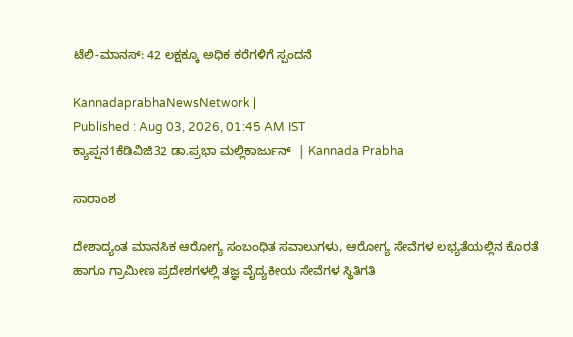ಟೆಲಿ-ಮಾನಸ್‌: 42 ಲಕ್ಷಕ್ಕೂ ಅಧಿಕ ಕರೆಗಳಿಗೆ ಸ್ಪಂದನೆ

KannadaprabhaNewsNetwork |
Published : Aug 03, 2026, 01:45 AM IST
ಕ್ಯಾಪ್ಷನ1ಕೆಡಿವಿಜಿ32 ಡಾ.ಪ್ರಭಾ ಮಲ್ಲಿಕಾರ್ಜುನ್‌  | Kannada Prabha

ಸಾರಾಂಶ

ದೇಶಾದ್ಯಂತ ಮಾನಸಿಕ ಆರೋಗ್ಯ ಸಂಬಂಧಿತ ಸವಾಲುಗಳು, ಆರೋಗ್ಯ ಸೇವೆಗಳ ಲಭ್ಯತೆಯಲ್ಲಿನ ಕೊರತೆ ಹಾಗೂ ಗ್ರಾಮೀಣ ಪ್ರದೇಶಗಳಲ್ಲಿ ತಜ್ಞ ವೈದ್ಯಕೀಯ ಸೇವೆಗಳ ಸ್ಥಿತಿಗತಿ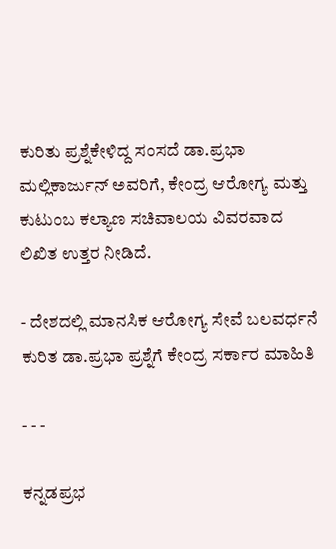ಕುರಿತು ಪ್ರಶ್ನೆಕೇಳಿದ್ದ ಸಂಸದೆ ಡಾ.ಪ್ರಭಾ ಮಲ್ಲಿಕಾರ್ಜುನ್‌ ಅವರಿಗೆ, ಕೇಂದ್ರ ಆರೋಗ್ಯ ಮತ್ತು ಕುಟುಂಬ ಕಲ್ಯಾಣ ಸಚಿವಾಲಯ ವಿವರವಾದ ಲಿಖಿತ ಉತ್ತರ ನೀಡಿದೆ.

- ದೇಶದಲ್ಲಿ ಮಾನಸಿಕ ಆರೋಗ್ಯ ಸೇವೆ ಬಲವರ್ಧನೆ ಕುರಿತ ಡಾ.ಪ್ರಭಾ ಪ್ರಶ್ನೆಗೆ ಕೇಂದ್ರ ಸರ್ಕಾರ ಮಾಹಿತಿ

- - -

ಕನ್ನಡಪ್ರಭ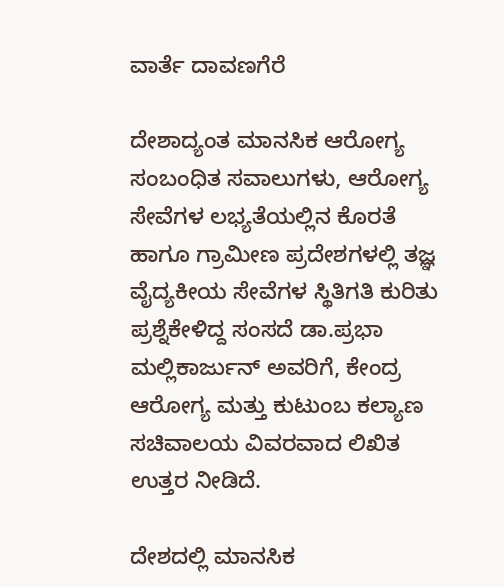ವಾರ್ತೆ ದಾವಣಗೆರೆ

ದೇಶಾದ್ಯಂತ ಮಾನಸಿಕ ಆರೋಗ್ಯ ಸಂಬಂಧಿತ ಸವಾಲುಗಳು, ಆರೋಗ್ಯ ಸೇವೆಗಳ ಲಭ್ಯತೆಯಲ್ಲಿನ ಕೊರತೆ ಹಾಗೂ ಗ್ರಾಮೀಣ ಪ್ರದೇಶಗಳಲ್ಲಿ ತಜ್ಞ ವೈದ್ಯಕೀಯ ಸೇವೆಗಳ ಸ್ಥಿತಿಗತಿ ಕುರಿತು ಪ್ರಶ್ನೆಕೇಳಿದ್ದ ಸಂಸದೆ ಡಾ.ಪ್ರಭಾ ಮಲ್ಲಿಕಾರ್ಜುನ್‌ ಅವರಿಗೆ, ಕೇಂದ್ರ ಆರೋಗ್ಯ ಮತ್ತು ಕುಟುಂಬ ಕಲ್ಯಾಣ ಸಚಿವಾಲಯ ವಿವರವಾದ ಲಿಖಿತ ಉತ್ತರ ನೀಡಿದೆ.

ದೇಶದಲ್ಲಿ ಮಾನಸಿಕ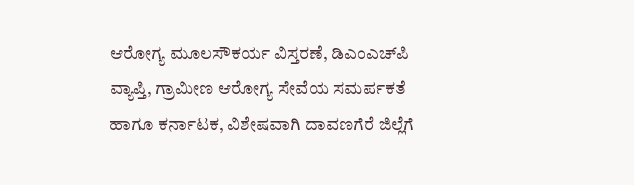ಆರೋಗ್ಯ ಮೂಲಸೌಕರ್ಯ ವಿಸ್ತರಣೆ, ಡಿಎಂಎಚ್‌ಪಿ ವ್ಯಾಪ್ತಿ, ಗ್ರಾಮೀಣ ಆರೋಗ್ಯ ಸೇವೆಯ ಸಮರ್ಪಕತೆ ಹಾಗೂ ಕರ್ನಾಟಕ, ವಿಶೇಷವಾಗಿ ದಾವಣಗೆರೆ ಜಿಲ್ಲೆಗೆ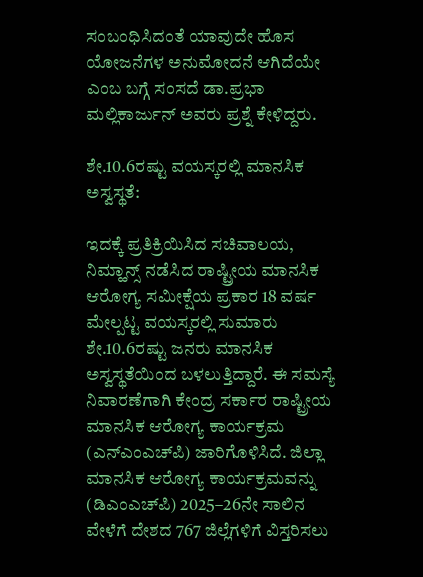ಸಂಬಂಧಿಸಿದಂತೆ ಯಾವುದೇ ಹೊಸ ಯೋಜನೆಗಳ ಅನುಮೋದನೆ ಆಗಿದೆಯೇ ಎಂಬ ಬಗ್ಗೆ ಸಂಸದೆ ಡಾ.ಪ್ರಭಾ ಮಲ್ಲಿಕಾರ್ಜುನ್‌ ಅವರು ಪ್ರಶ್ನೆ ಕೇಳಿದ್ದರು.

ಶೇ.10.6ರಷ್ಟು ವಯಸ್ಕರಲ್ಲಿ ಮಾನಸಿಕ ಅಸ್ವಸ್ಥತೆ:

ಇದಕ್ಕೆ ಪ್ರತಿಕ್ರಿಯಿಸಿದ ಸಚಿವಾಲಯ, ನಿಮ್ಹಾನ್ಸ್‌ ನಡೆಸಿದ ರಾಷ್ಟ್ರೀಯ ಮಾನಸಿಕ ಆರೋಗ್ಯ ಸಮೀಕ್ಷೆಯ ಪ್ರಕಾರ 18 ವರ್ಷ ಮೇಲ್ಪಟ್ಟ ವಯಸ್ಕರಲ್ಲಿ ಸುಮಾರು ಶೇ.10.6ರಷ್ಟು ಜನರು ಮಾನಸಿಕ ಅಸ್ವಸ್ಥತೆಯಿಂದ ಬಳಲುತ್ತಿದ್ದಾರೆ. ಈ ಸಮಸ್ಯೆ ನಿವಾರಣೆಗಾಗಿ ಕೇಂದ್ರ ಸರ್ಕಾರ ರಾಷ್ಟ್ರೀಯ ಮಾನಸಿಕ ಆರೋಗ್ಯ ಕಾರ್ಯಕ್ರಮ (ಎನ್‌ಎಂಎಚ್‌ಪಿ) ಜಾರಿಗೊಳಿಸಿದೆ. ಜಿಲ್ಲಾ ಮಾನಸಿಕ ಆರೋಗ್ಯ ಕಾರ್ಯಕ್ರಮವನ್ನು (ಡಿಎಂಎಚ್‌ಪಿ) 2025–26ನೇ ಸಾಲಿನ ವೇಳೆಗೆ ದೇಶದ 767 ಜಿಲ್ಲೆಗಳಿಗೆ ವಿಸ್ತರಿಸಲು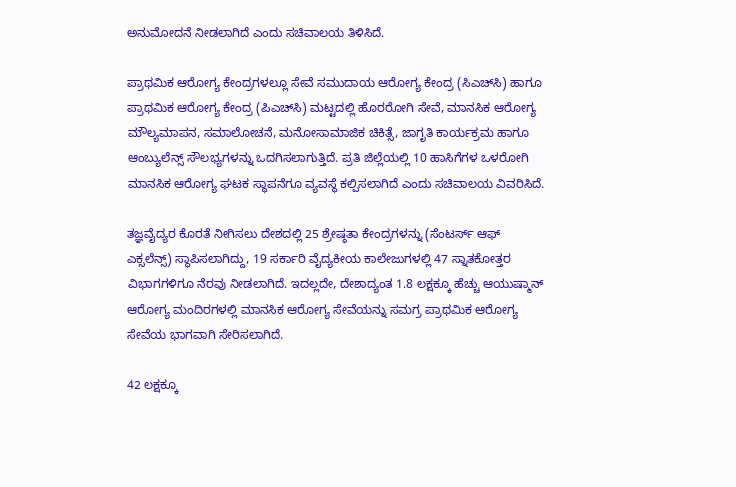ಅನುಮೋದನೆ ನೀಡಲಾಗಿದೆ ಎಂದು ಸಚಿವಾಲಯ ತಿಳಿಸಿದೆ.

ಪ್ರಾಥಮಿಕ ಆರೋಗ್ಯ ಕೇಂದ್ರಗಳಲ್ಲೂ ಸೇವೆ ಸಮುದಾಯ ಆರೋಗ್ಯ ಕೇಂದ್ರ (ಸಿಎಚ್‌ಸಿ) ಹಾಗೂ ಪ್ರಾಥಮಿಕ ಆರೋಗ್ಯ ಕೇಂದ್ರ (ಪಿಎಚ್‌ಸಿ) ಮಟ್ಟದಲ್ಲಿ ಹೊರರೋಗಿ ಸೇವೆ, ಮಾನಸಿಕ ಆರೋಗ್ಯ ಮೌಲ್ಯಮಾಪನ, ಸಮಾಲೋಚನೆ, ಮನೋಸಾಮಾಜಿಕ ಚಿಕಿತ್ಸೆ, ಜಾಗೃತಿ ಕಾರ್ಯಕ್ರಮ ಹಾಗೂ ಆಂಬ್ಯುಲೆನ್ಸ್‌ ಸೌಲಭ್ಯಗಳನ್ನು ಒದಗಿಸಲಾಗುತ್ತಿದೆ. ಪ್ರತಿ ಜಿಲ್ಲೆಯಲ್ಲಿ 10 ಹಾಸಿಗೆಗಳ ಒಳರೋಗಿ ಮಾನಸಿಕ ಆರೋಗ್ಯ ಘಟಕ ಸ್ಥಾಪನೆಗೂ ವ್ಯವಸ್ಥೆ ಕಲ್ಪಿಸಲಾಗಿದೆ ಎಂದು ಸಚಿವಾಲಯ ವಿವರಿಸಿದೆ.

ತಜ್ಞವೈದ್ಯರ ಕೊರತೆ ನೀಗಿಸಲು ದೇಶದಲ್ಲಿ 25 ಶ್ರೇಷ್ಠತಾ ಕೇಂದ್ರಗಳನ್ನು (ಸೆಂಟರ್ಸ್‌ ಆಫ್‌ ಎಕ್ಸಲೆನ್ಸ್‌) ಸ್ಥಾಪಿಸಲಾಗಿದ್ದು, 19 ಸರ್ಕಾರಿ ವೈದ್ಯಕೀಯ ಕಾಲೇಜುಗಳಲ್ಲಿ 47 ಸ್ನಾತಕೋತ್ತರ ವಿಭಾಗಗಳಿಗೂ ನೆರವು ನೀಡಲಾಗಿದೆ. ಇದಲ್ಲದೇ, ದೇಶಾದ್ಯಂತ 1.8 ಲಕ್ಷಕ್ಕೂ ಹೆಚ್ಚು ಆಯುಷ್ಮಾನ್‌ ಆರೋಗ್ಯ ಮಂದಿರಗಳಲ್ಲಿ ಮಾನಸಿಕ ಆರೋಗ್ಯ ಸೇವೆಯನ್ನು ಸಮಗ್ರ ಪ್ರಾಥಮಿಕ ಆರೋಗ್ಯ ಸೇವೆಯ ಭಾಗವಾಗಿ ಸೇರಿಸಲಾಗಿದೆ.

42 ಲಕ್ಷಕ್ಕೂ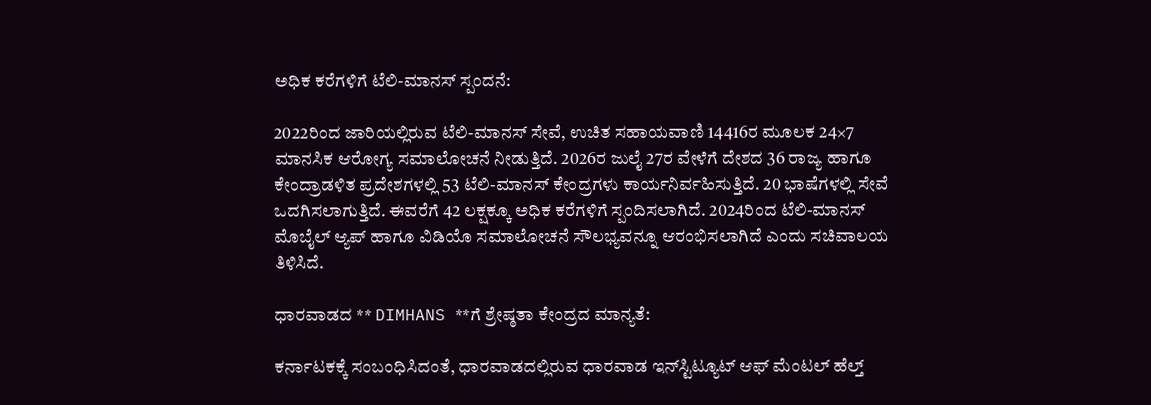ಅಧಿಕ ಕರೆಗಳಿಗೆ ಟೆಲಿ-ಮಾನಸ್‌ ಸ್ಪಂದನೆ:

2022ರಿಂದ ಜಾರಿಯಲ್ಲಿರುವ ಟೆಲಿ-ಮಾನಸ್‌ ಸೇವೆ, ಉಚಿತ ಸಹಾಯವಾಣಿ 14416ರ ಮೂಲಕ 24×7 ಮಾನಸಿಕ ಆರೋಗ್ಯ ಸಮಾಲೋಚನೆ ನೀಡುತ್ತಿದೆ. 2026ರ ಜುಲೈ 27ರ ವೇಳೆಗೆ ದೇಶದ 36 ರಾಜ್ಯ ಹಾಗೂ ಕೇಂದ್ರಾಡಳಿತ ಪ್ರದೇಶಗಳಲ್ಲಿ 53 ಟೆಲಿ-ಮಾನಸ್‌ ಕೇಂದ್ರಗಳು ಕಾರ್ಯನಿರ್ವಹಿಸುತ್ತಿದೆ. 20 ಭಾಷೆಗಳಲ್ಲಿ ಸೇವೆ ಒದಗಿಸಲಾಗುತ್ತಿದೆ. ಈವರೆಗೆ 42 ಲಕ್ಷಕ್ಕೂ ಅಧಿಕ ಕರೆಗಳಿಗೆ ಸ್ಪಂದಿಸಲಾಗಿದೆ. 2024ರಿಂದ ಟೆಲಿ-ಮಾನಸ್‌ ಮೊಬೈಲ್‌ ಆ್ಯಪ್‌ ಹಾಗೂ ವಿಡಿಯೊ ಸಮಾಲೋಚನೆ ಸೌಲಭ್ಯವನ್ನೂ ಆರಂಭಿಸಲಾಗಿದೆ ಎಂದು ಸಚಿವಾಲಯ ತಿಳಿಸಿದೆ.

ಧಾರವಾಡದ ** DIMHANS **ಗೆ ಶ್ರೇಷ್ಠತಾ ಕೇಂದ್ರದ ಮಾನ್ಯತೆ:

ಕರ್ನಾಟಕಕ್ಕೆ ಸಂಬಂಧಿಸಿದಂತೆ, ಧಾರವಾಡದಲ್ಲಿರುವ ಧಾರವಾಡ ಇನ್‌ಸ್ಟಿಟ್ಯೂಟ್‌ ಆಫ್‌ ಮೆಂಟಲ್‌ ಹೆಲ್ತ್‌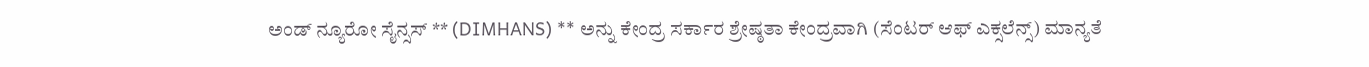ಅಂಡ್‌ ನ್ಯೂರೋ ಸೈನ್ಸಸ್‌ ** (DIMHANS) ** ಅನ್ನು ಕೇಂದ್ರ ಸರ್ಕಾರ ಶ್ರೇಷ್ಠತಾ ಕೇಂದ್ರವಾಗಿ (ಸೆಂಟರ್‌ ಆಫ್‌ ಎಕ್ಸಲೆನ್ಸ್‌) ಮಾನ್ಯತೆ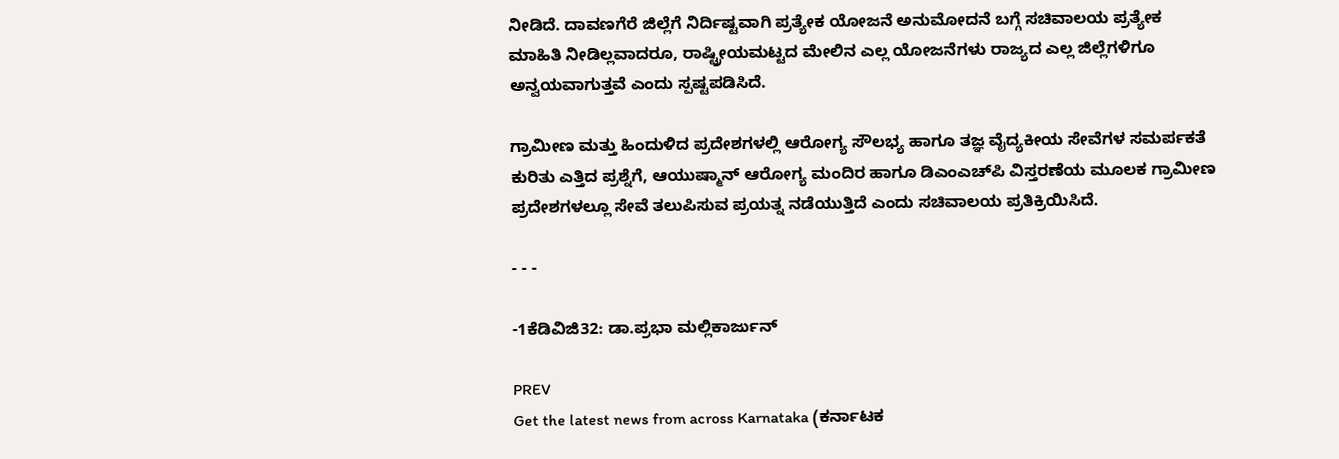ನೀಡಿದೆ. ದಾವಣಗೆರೆ ಜಿಲ್ಲೆಗೆ ನಿರ್ದಿಷ್ಟವಾಗಿ ಪ್ರತ್ಯೇಕ ಯೋಜನೆ ಅನುಮೋದನೆ ಬಗ್ಗೆ ಸಚಿವಾಲಯ ಪ್ರತ್ಯೇಕ ಮಾಹಿತಿ ನೀಡಿಲ್ಲವಾದರೂ, ರಾಷ್ಟ್ರೀಯಮಟ್ಟದ ಮೇಲಿನ ಎಲ್ಲ ಯೋಜನೆಗಳು ರಾಜ್ಯದ ಎಲ್ಲ ಜಿಲ್ಲೆಗಳಿಗೂ ಅನ್ವಯವಾಗುತ್ತವೆ ಎಂದು ಸ್ಪಷ್ಟಪಡಿಸಿದೆ.

ಗ್ರಾಮೀಣ ಮತ್ತು ಹಿಂದುಳಿದ ಪ್ರದೇಶಗಳಲ್ಲಿ ಆರೋಗ್ಯ ಸೌಲಭ್ಯ ಹಾಗೂ ತಜ್ಞ ವೈದ್ಯಕೀಯ ಸೇವೆಗಳ ಸಮರ್ಪಕತೆ ಕುರಿತು ಎತ್ತಿದ ಪ್ರಶ್ನೆಗೆ, ಆಯುಷ್ಮಾನ್‌ ಆರೋಗ್ಯ ಮಂದಿರ ಹಾಗೂ ಡಿಎಂಎಚ್‌ಪಿ ವಿಸ್ತರಣೆಯ ಮೂಲಕ ಗ್ರಾಮೀಣ ಪ್ರದೇಶಗಳಲ್ಲೂ ಸೇವೆ ತಲುಪಿಸುವ ಪ್ರಯತ್ನ ನಡೆಯುತ್ತಿದೆ ಎಂದು ಸಚಿವಾಲಯ ಪ್ರತಿಕ್ರಿಯಿಸಿದೆ.

- - -

-1ಕೆಡಿವಿಜಿ32: ಡಾ.ಪ್ರಭಾ ಮಲ್ಲಿಕಾರ್ಜುನ್‌

PREV
Get the latest news from across Karnataka (ಕರ್ನಾಟಕ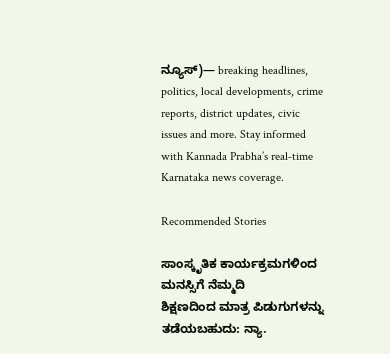ನ್ಯೂಸ್)— breaking headlines, politics, local developments, crime reports, district updates, civic issues and more. Stay informed with Kannada Prabha’s real‑time Karnataka news coverage.

Recommended Stories

ಸಾಂಸ್ಕೃತಿಕ ಕಾರ್ಯಕ್ರಮಗಳಿಂದ ಮನಸ್ಸಿಗೆ ನೆಮ್ಮದಿ
ಶಿಕ್ಷಣದಿಂದ ಮಾತ್ರ ಪಿಡುಗುಗಳನ್ನು ತಡೆಯಬಹುದು: ನ್ಯಾ.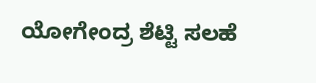ಯೋಗೇಂದ್ರ ಶೆಟ್ಟಿ ಸಲಹೆ